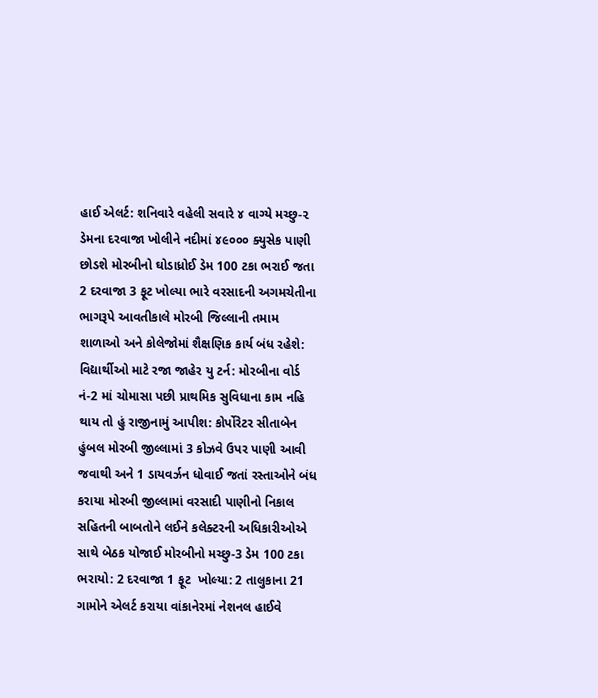હાઈ એલર્ટ: શનિવારે વહેલી સવારે ૪ વાગ્યે મચ્છુ-૨ ડેમના દરવાજા ખોલીને નદીમાં ૪૯૦૦૦ ક્યુસેક પાણી છોડશે મોરબીનો ઘોડાધ્રોઈ ડેમ 100 ટકા ભરાઈ જતા 2 દરવાજા 3 ફૂટ ખોલ્યા ભારે વરસાદની અગમચેતીના ભાગરૂપે આવતીકાલે મોરબી જિલ્લાની તમામ શાળાઓ અને કોલેજોમાં શૈક્ષણિક કાર્ય બંધ રહેશે: વિદ્યાર્થીઓ માટે રજા જાહેર યુ ટર્ન: મોરબીના વોર્ડ નં-2 માં ચોમાસા પછી પ્રાથમિક સુવિધાના કામ નહિ થાય તો હું રાજીનામું આપીશ: કોર્પોરેટર સીતાબેન હુંબલ મોરબી જીલ્લામાં 3 કોઝવે ઉપર પાણી આવી જવાથી અને 1 ડાયવર્ઝન ધોવાઈ જતાં રસ્તાઓને બંધ કરાયા મોરબી જીલ્લામાં વરસાદી પાણીનો નિકાલ સહિતની બાબતોને લઈને કલેક્ટરની અધિકારીઓએ સાથે બેઠક યોજાઈ મોરબીનો મચ્છુ-3 ડેમ 100 ટકા ભરાયો: 2 દરવાજા 1 ફૂટ  ખોલ્યા: 2 તાલુકાના 21 ગામોને એલર્ટ કરાયા વાંકાનેરમાં નેશનલ હાઈવે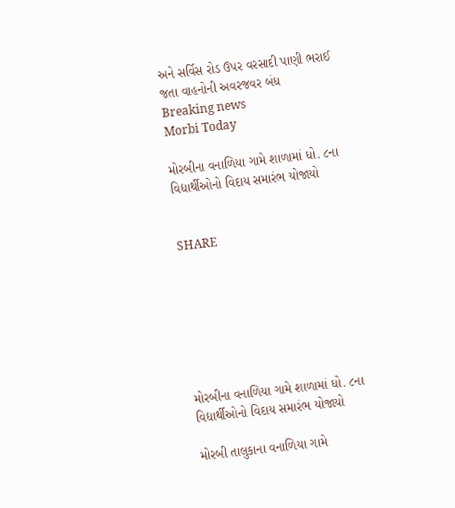અને સર્વિસ રોડ ઉપર વરસાદી પાણી ભરાઈ જતા વાહનોની અવરજવર બંધ
Breaking news
Morbi Today

મોરબીના વનાળિયા ગામે શાળામાં ધો. ૮ના વિદ્યાર્થીઓનો વિદાય સમારંભ યોજાયો


SHARE







મોરબીના વનાળિયા ગામે શાળામાં ધો. ૮ના વિદ્યાર્થીઓનો વિદાય સમારંભ યોજાયો

મોરબી તાલુકાના વનાળિયા ગામે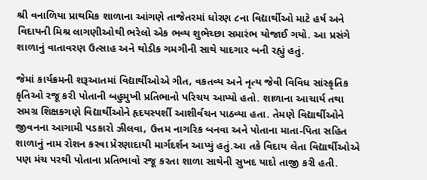શ્રી વનાળિયા પ્રાથમિક શાળાના આંગણે તાજેતરમાં ધોરણ ૮ના વિદ્યાર્થીઓ માટે હર્ષ અને વિદાયની મિશ્ર લાગણીઓથી ભરેલો એક ભવ્ય શુભેચ્છા સમારંભ યોજાઈ ગયો. આ પ્રસંગે શાળાનું વાતાવરણ ઉત્સાહ અને થોડીક ગમગીની સાથે યાદગાર બની રહ્યું હતું.

જેમાં કાર્યક્રમની શરૂઆતમાં વિદ્યાર્થીઓએ ગીત, વકતવ્ય અને નૃત્ય જેવી વિવિધ સાંસ્કૃતિક કૃતિઓ રજૂ કરી પોતાની બહુમુખી પ્રતિભાનો પરિચય આપ્યો હતો. શાળાના આચાર્ય તથા સમગ્ર શિક્ષકગણે વિદ્યાર્થીઓને હૃદયસ્પર્શી આશીર્વચન પાઠવ્યા હતા. તેમણે વિદ્યાર્થીઓને જીવનના આગામી પડકારો ઝીલવા, ઉત્તમ નાગરિક બનવા અને પોતાના માતા-પિતા સહિત શાળાનું નામ રોશન કરવા પ્રેરણાદાયી માર્ગદર્શન આપ્યું હતું.આ તકે વિદાય લેતા વિદ્યાર્થીઓએ પણ મંચ પરથી પોતાના પ્રતિભાવો રજૂ કરતા શાળા સાથેની સુખદ યાદો તાજી કરી હતી.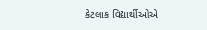કેટલાક વિદ્યાર્થીઓએ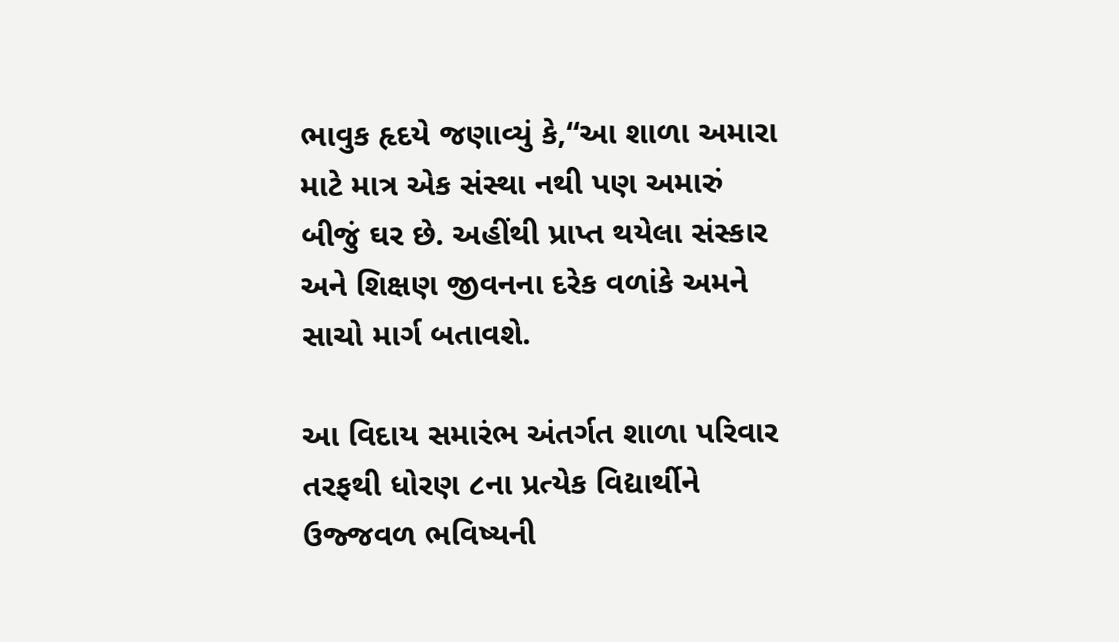ભાવુક હૃદયે જણાવ્યું કે,“આ શાળા અમારા માટે માત્ર એક સંસ્થા નથી પણ અમારું બીજું ઘર છે. અહીંથી પ્રાપ્ત થયેલા સંસ્કાર અને શિક્ષણ જીવનના દરેક વળાંકે અમને સાચો માર્ગ બતાવશે.

આ વિદાય સમારંભ અંતર્ગત શાળા પરિવાર તરફથી ધોરણ ૮ના પ્રત્યેક વિદ્યાર્થીને ઉજ્જવળ ભવિષ્યની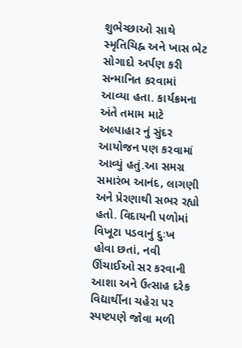શુભેચ્છાઓ સાથે સ્મૃતિચિહ્ન અને ખાસ ભેટ સોગાદો અર્પણ કરી સન્માનિત કરવામાં આવ્યા હતા. કાર્યક્રમના અંતે તમામ માટે અલ્પાહાર નું સુંદર આયોજન પણ કરવામાં આવ્યું હતું.આ સમગ્ર સમારંભ આનંદ, લાગણી અને પ્રેરણાથી સભર રહ્યો હતો. વિદાયની પળોમાં વિખૂટા પડવાનું દુઃખ હોવા છતાં, નવી ઊંચાઈઓ સર કરવાની આશા અને ઉત્સાહ દરેક વિદ્યાર્થીના ચહેરા પર સ્પષ્ટપણે જોવા મળી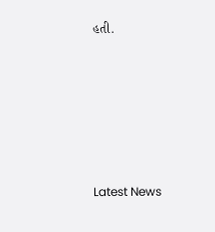હતી.






Latest News